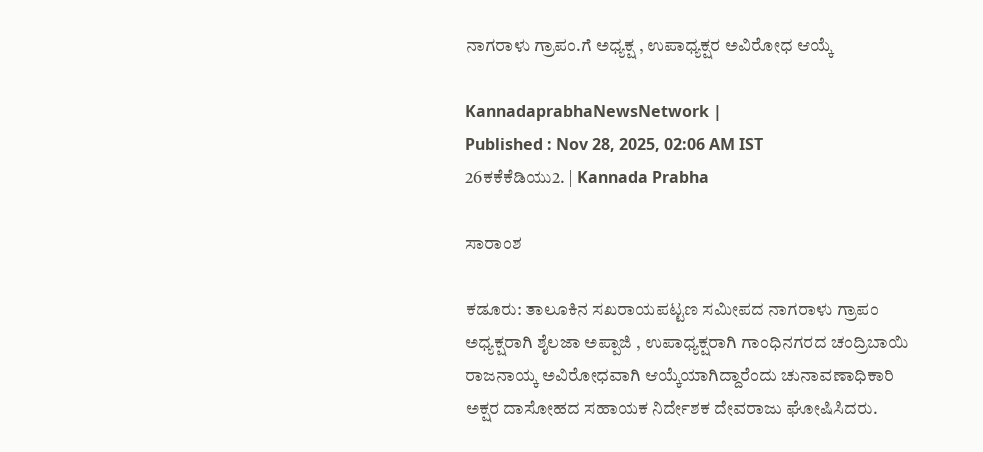ನಾಗರಾಳು ಗ್ರಾಪಂ.ಗೆ ಅಧ್ಯಕ್ಷ , ಉಪಾಧ್ಯಕ್ಷರ ಅವಿರೋಧ ಆಯ್ಕೆ

KannadaprabhaNewsNetwork |
Published : Nov 28, 2025, 02:06 AM IST
26ಕಕೆಕೆಡಿಯು2. | Kannada Prabha

ಸಾರಾಂಶ

ಕಡೂರು: ತಾಲೂಕಿನ ಸಖರಾಯಪಟ್ಟಣ ಸಮೀಪದ ನಾಗರಾಳು ಗ್ರಾಪಂ ಅಧ್ಯಕ್ಷರಾಗಿ ಶೈಲಜಾ ಅಪ್ಪಾಜಿ , ಉಪಾಧ್ಯಕ್ಷರಾಗಿ ಗಾಂಧಿನಗರದ ಚಂದ್ರಿಬಾಯಿ ರಾಜನಾಯ್ಕ ಅವಿರೋಧವಾಗಿ ಆಯ್ಕೆಯಾಗಿದ್ದಾರೆಂದು ಚುನಾವಣಾಧಿಕಾರಿ ಅಕ್ಷರ ದಾಸೋಹದ ಸಹಾಯಕ ನಿರ್ದೇಶಕ ದೇವರಾಜು ಘೋಷಿಸಿದರು.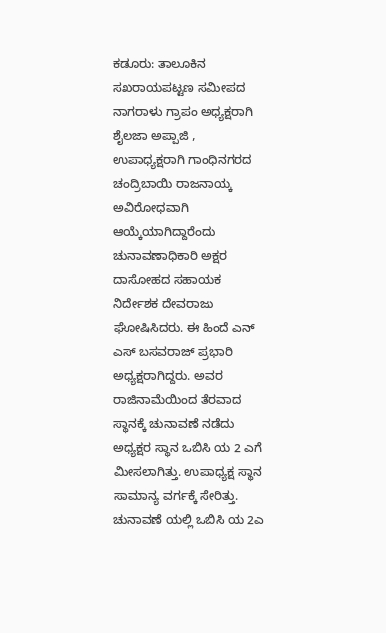ಕಡೂರು: ತಾಲೂಕಿನ ಸಖರಾಯಪಟ್ಟಣ ಸಮೀಪದ ನಾಗರಾಳು ಗ್ರಾಪಂ ಅಧ್ಯಕ್ಷರಾಗಿ ಶೈಲಜಾ ಅಪ್ಪಾಜಿ , ಉಪಾಧ್ಯಕ್ಷರಾಗಿ ಗಾಂಧಿನಗರದ ಚಂದ್ರಿಬಾಯಿ ರಾಜನಾಯ್ಕ ಅವಿರೋಧವಾಗಿ ಆಯ್ಕೆಯಾಗಿದ್ದಾರೆಂದು ಚುನಾವಣಾಧಿಕಾರಿ ಅಕ್ಷರ ದಾಸೋಹದ ಸಹಾಯಕ ನಿರ್ದೇಶಕ ದೇವರಾಜು ಘೋಷಿಸಿದರು. ಈ ಹಿಂದೆ ಎನ್ ಎಸ್ ಬಸವರಾಜ್‌ ಪ್ರಭಾರಿ ಅಧ್ಯಕ್ಷರಾಗಿದ್ದರು. ಅವರ ರಾಜಿನಾಮೆಯಿಂದ ತೆರವಾದ ಸ್ಥಾನಕ್ಕೆ ಚುನಾವಣೆ ನಡೆದು ಅಧ್ಯಕ್ಷರ ಸ್ಥಾನ ಒಬಿಸಿ ಯ 2 ಎಗೆ ಮೀಸಲಾಗಿತ್ತು. ಉಪಾಧ್ಯಕ್ಷ ಸ್ಥಾನ ಸಾಮಾನ್ಯ ವರ್ಗಕ್ಕೆ ಸೇರಿತ್ತು. ಚುನಾವಣೆ ಯಲ್ಲಿ ಒಬಿಸಿ ಯ 2ಎ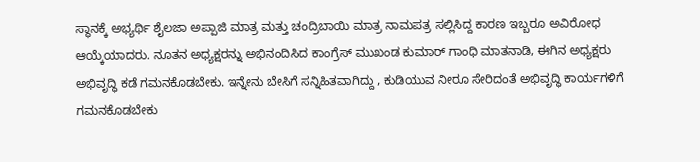ಸ್ಥಾನಕ್ಕೆ ಅಭ್ಯರ್ಥಿ ಶೈಲಜಾ ಅಪ್ಪಾಜಿ ಮಾತ್ರ ಮತ್ತು ಚಂದ್ರಿಬಾಯಿ ಮಾತ್ರ ನಾಮಪತ್ರ ಸಲ್ಲಿಸಿದ್ದ ಕಾರಣ ಇಬ್ಬರೂ ಅವಿರೋಧ ಆಯ್ಕೆಯಾದರು. ನೂತನ ಅಧ್ಯಕ್ಷರನ್ನು ಅಭಿನಂದಿಸಿದ ಕಾಂಗ್ರೆಸ್ ಮುಖಂಡ ಕುಮಾರ್ ಗಾಂಧಿ ಮಾತನಾಡಿ, ಈಗಿನ ಅಧ್ಯಕ್ಷರು ಅಭಿವೃದ್ಧಿ ಕಡೆ ಗಮನಕೊಡಬೇಕು. ಇನ್ನೇನು ಬೇಸಿಗೆ ಸನ್ನಿಹಿತವಾಗಿದ್ದು , ಕುಡಿಯುವ ನೀರೂ ಸೇರಿದಂತೆ ಅಭಿವೃದ್ಧಿ ಕಾರ್ಯಗಳಿಗೆ ಗಮನಕೊಡಬೇಕು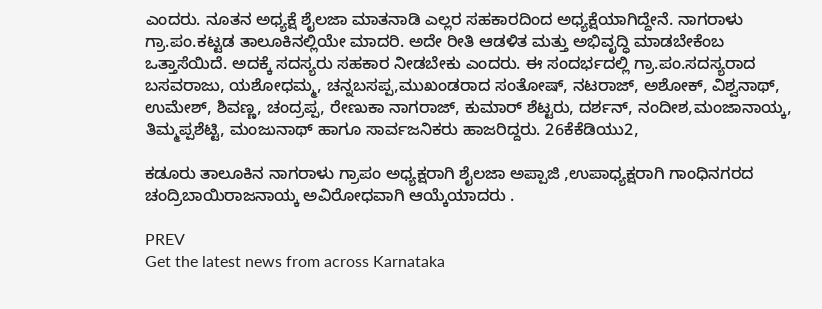ಎಂದರು. ನೂತನ ಅಧ್ಯಕ್ಷೆ ಶೈಲಜಾ ಮಾತನಾಡಿ ಎಲ್ಲರ ಸಹಕಾರದಿಂದ ಅಧ್ಯಕ್ಷೆಯಾಗಿದ್ದೇನೆ. ನಾಗರಾಳು ಗ್ರಾ.ಪಂ.ಕಟ್ಟಡ ತಾಲೂಕಿನಲ್ಲಿಯೇ ಮಾದರಿ. ಅದೇ ರೀತಿ ಆಡಳಿತ ಮತ್ತು ಅಭಿವೃದ್ಧಿ ಮಾಡಬೇಕೆಂಬ ಒತ್ತಾಸೆಯಿದೆ. ಅದಕ್ಕೆ ಸದಸ್ಯರು ಸಹಕಾರ ನೀಡಬೇಕು ಎಂದರು. ಈ ಸಂದರ್ಭದಲ್ಲಿ ಗ್ರಾ.ಪಂ.ಸದಸ್ಯರಾದ ಬಸವರಾಜು, ಯಶೋಧಮ್ಮ, ಚನ್ನಬಸಪ್ಪ,ಮುಖಂಡರಾದ ಸಂತೋಷ್, ನಟರಾಜ್, ಅಶೋಕ್, ವಿಶ್ವನಾಥ್, ಉಮೇಶ್, ಶಿವಣ್ಣ, ಚಂದ್ರಪ್ಪ, ರೇಣುಕಾ ನಾಗರಾಜ್, ಕುಮಾರ್ ಶೆಟ್ಟರು, ದರ್ಶನ್, ನಂದೀಶ,ಮಂಜಾನಾಯ್ಕ, ತಿಮ್ಮಪ್ಪಶೆಟ್ಟಿ, ಮಂಜುನಾಥ್ ಹಾಗೂ ಸಾರ್ವಜನಿಕರು ಹಾಜರಿದ್ದರು. 26ಕೆಕೆಡಿಯು2,

ಕಡೂರು ತಾಲೂಕಿನ ನಾಗರಾಳು ಗ್ರಾಪಂ ಅಧ್ಯಕ್ಷರಾಗಿ ಶೈಲಜಾ ಅಪ್ಪಾಜಿ ,ಉಪಾಧ್ಯಕ್ಷರಾಗಿ ಗಾಂಧಿನಗರದ ಚಂದ್ರಿಬಾಯಿರಾಜನಾಯ್ಕ ಅವಿರೋಧವಾಗಿ ಆಯ್ಕೆಯಾದರು .

PREV
Get the latest news from across Karnataka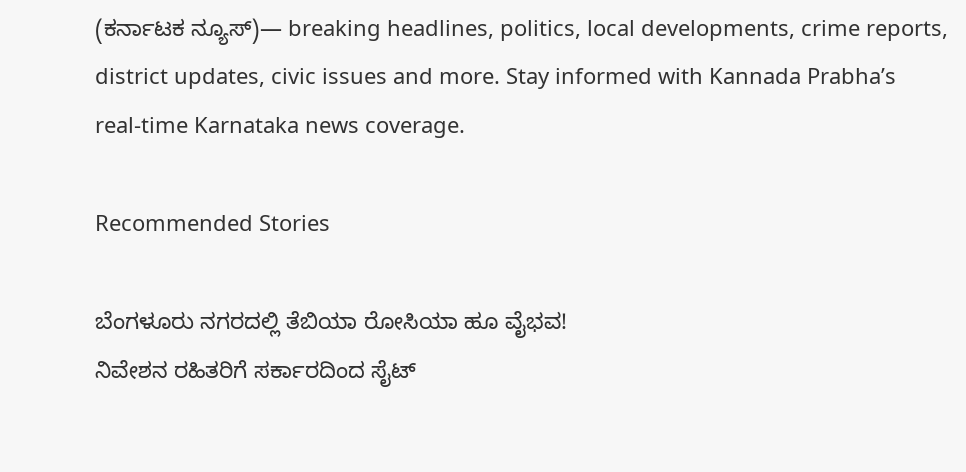(ಕರ್ನಾಟಕ ನ್ಯೂಸ್)— breaking headlines, politics, local developments, crime reports, district updates, civic issues and more. Stay informed with Kannada Prabha’s real‑time Karnataka news coverage.

Recommended Stories

ಬೆಂಗಳೂರು ನಗರದಲ್ಲಿ ತೆಬಿಯಾ ರೋಸಿಯಾ ಹೂ ವೈಭವ!
ನಿವೇಶನ ರಹಿತರಿಗೆ ಸರ್ಕಾರದಿಂದ ಸೈಟ್‌